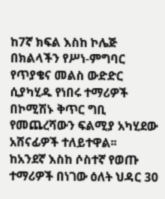ከ7ኛ ክፍል እስከ ኮሌጅ በክልላችን የሥነ-ምግባር የጥያቄና መልስ ውድድር ሲያካሂዱ የነበሩ ተማሪዎች በኮሚሽኑ ቅጥር ግቢ የመጨረሻውን ፍልሚያ አካሂደው አሸናፊዎች ተለይተዋል፡፡
ከአንደኛ እስከ ሶስተኛ የወጡ ተማሪዎች በነገው ዕለት ህዳር 30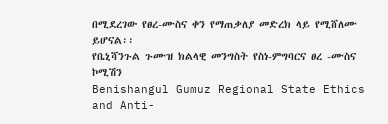በሚደረገው የፀረ-ሙስና ቀን የማጠቃለያ መድረክ ላይ የሚሸለሙ ይሆናል፡፡
የቤኒሻንጉል ጉሙዝ ክልላዊ መንግስት የስነ-ምግባርና ፀረ -ሙስና ኮሚሽን
Benishangul Gumuz Regional State Ethics and Anti-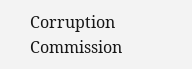Corruption Commission